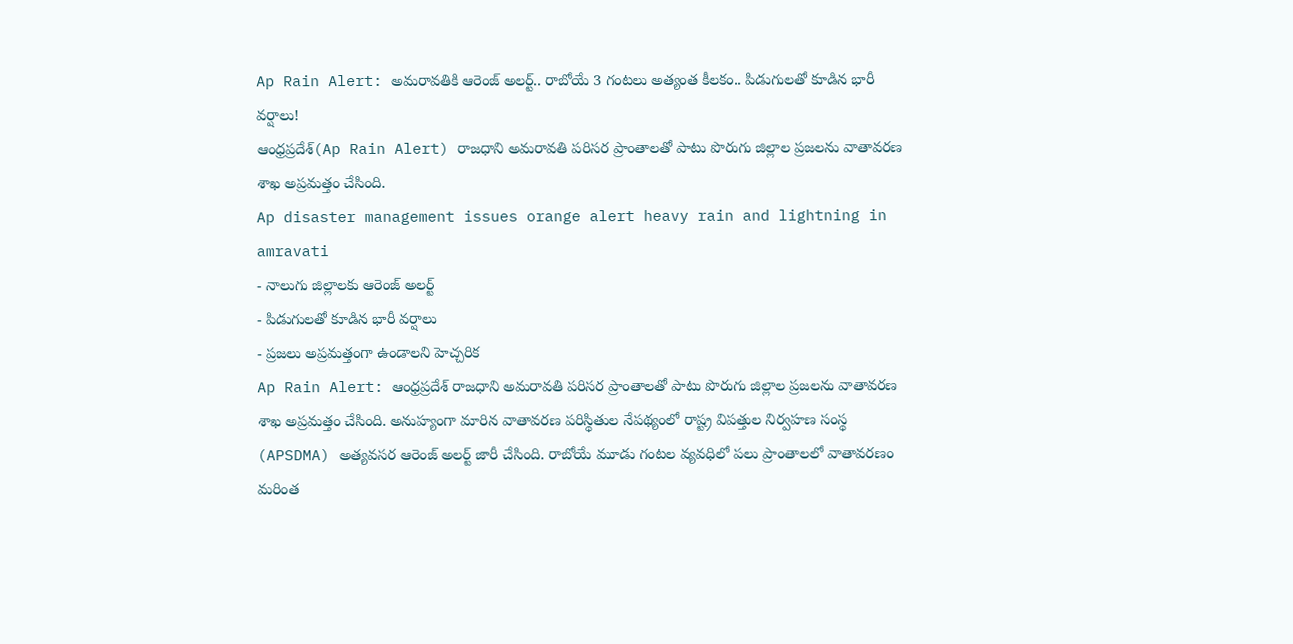Ap Rain Alert: అమరావతికి ఆరెంజ్ అలర్ట్.. రాబోయే 3 గంటలు అత్యంత కీలకం.. పిడుగులతో కూడిన భారీ వర్షాలు!
ఆంధ్రప్రదేశ్(Ap Rain Alert) రాజధాని అమరావతి పరిసర ప్రాంతాలతో పాటు పొరుగు జిల్లాల ప్రజలను వాతావరణ శాఖ అప్రమత్తం చేసింది.
Ap disaster management issues orange alert heavy rain and lightning in amravati
- నాలుగు జిల్లాలకు ఆరెంజ్ అలర్ట్
- పిడుగులతో కూడిన భారీ వర్షాలు
- ప్రజలు అప్రమత్తంగా ఉండాలని హెచ్చరిక
Ap Rain Alert: ఆంధ్రప్రదేశ్ రాజధాని అమరావతి పరిసర ప్రాంతాలతో పాటు పొరుగు జిల్లాల ప్రజలను వాతావరణ శాఖ అప్రమత్తం చేసింది. అనుహ్యంగా మారిన వాతావరణ పరిస్థితుల నేపథ్యంలో రాష్ట్ర విపత్తుల నిర్వహణ సంస్థ (APSDMA) అత్యవసర ఆరెంజ్ అలర్ట్ జారీ చేసింది. రాబోయే మూడు గంటల వ్యవధిలో పలు ప్రాంతాలలో వాతావరణం మరింత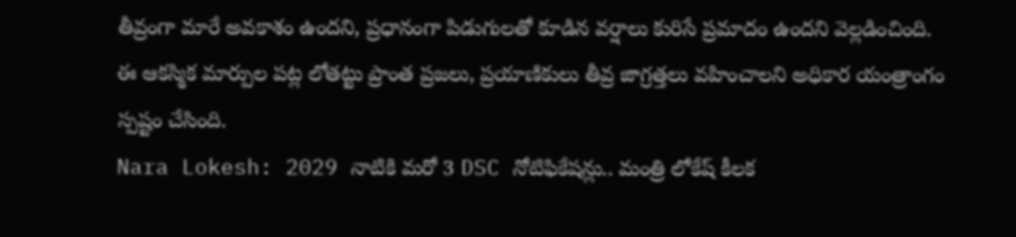తీవ్రంగా మారే అవకాశం ఉందని, ప్రధానంగా పిడుగులతో కూడిన వర్షాలు కురిసే ప్రమాదం ఉందని వెల్లడించింది. ఈ ఆకస్మిక మార్పుల పట్ల లోతట్టు ప్రాంత ప్రజలు, ప్రయాణికులు తీవ్ర జాగ్రత్తలు వహించాలని అధికార యంత్రాంగం స్పష్టం చేసింది.
Nara Lokesh: 2029 నాటికి మరో 3 DSC నోటిఫికేషన్లు.. మంత్రి లోకేష్ కీలక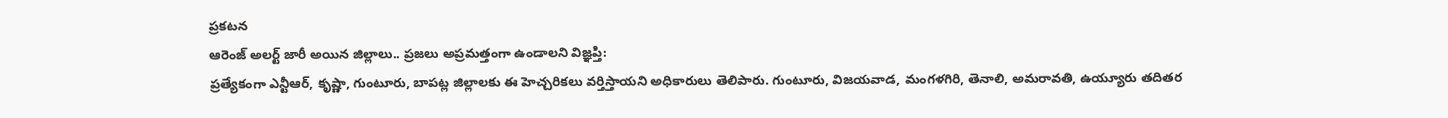ప్రకటన
ఆరెంజ్ అలర్ట్ జారీ అయిన జిల్లాలు.. ప్రజలు అప్రమత్తంగా ఉండాలని విజ్ఞప్తి:
ప్రత్యేకంగా ఎన్టీఆర్, కృష్ణా, గుంటూరు, బాపట్ల జిల్లాలకు ఈ హెచ్చరికలు వర్తిస్తాయని అధికారులు తెలిపారు. గుంటూరు, విజయవాడ, మంగళగిరి, తెనాలి, అమరావతి, ఉయ్యూరు తదితర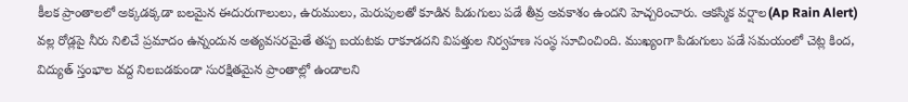కీలక ప్రాంతాలలో అక్కడక్కడా బలమైన ఈదురుగాలులు, ఉరుములు, మెరుపులతో కూడిన పిడుగులు పడే తీవ్ర అవకాశం ఉందని హెచ్చరించారు. ఆకస్మిక వర్షాల(Ap Rain Alert) వల్ల రోడ్లపై నీరు నిలిచే ప్రమాదం ఉన్నందున అత్యవసరమైతే తప్ప బయటకు రాకూడదని విపత్తుల నిర్వహణ సంస్థ సూచించింది. ముఖ్యంగా పిడుగులు పడే సమయంలో చెట్ల కింద, విద్యుత్ స్తంభాల వద్ద నిలబడకుండా సురక్షితమైన ప్రాంతాల్లో ఉండాలని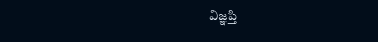విజ్ఞప్తి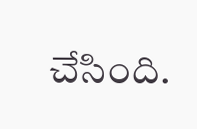చేసింది.